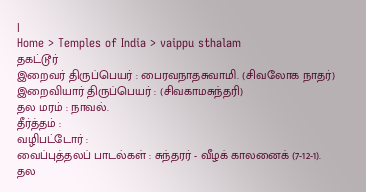|
Home > Temples of India > vaippu sthalam
தகட்டூர்
இறைவர் திருப்பெயர் : பைரவநாதசுவாமி. (சிவலோக நாதர்)
இறைவியார் திருப்பெயர் : (சிவகாமசுந்தரி)
தல மரம் : நாவல்.
தீர்த்தம் :
வழிபட்டோர் :
வைப்புத்தலப் பாடல்கள் : சுந்தரர் - வீழக் காலனைக் (7-12-1).
தல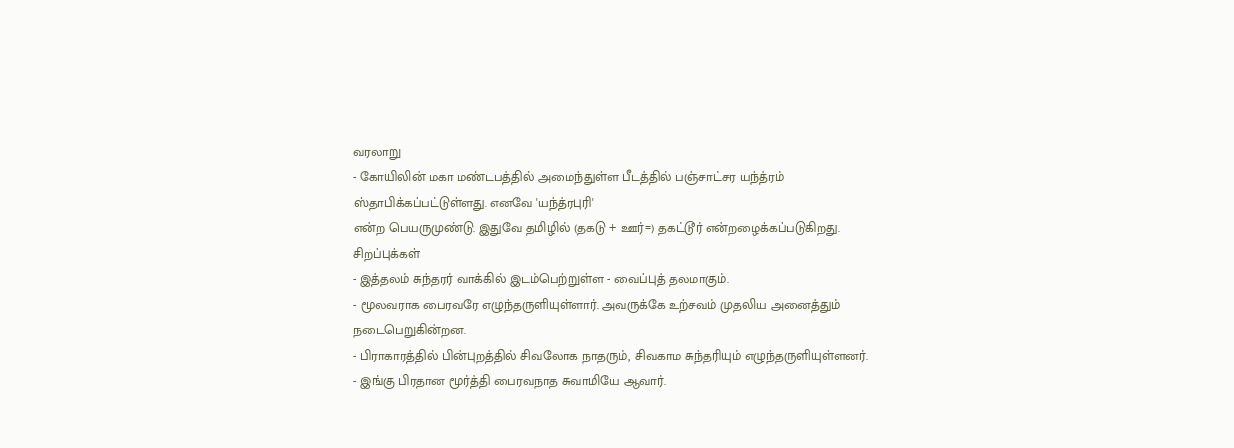வரலாறு
- கோயிலின் மகா மண்டபத்தில் அமைந்துள்ள பீடத்தில் பஞ்சாட்சர யந்த்ரம் ஸ்தாபிக்கப்பட்டுள்ளது. எனவே 'யந்த்ரபுரி'
என்ற பெயருமுண்டு. இதுவே தமிழில் (தகடு + ஊர்=) தகட்டூர் என்றழைக்கப்படுகிறது.
சிறப்புக்கள்
- இத்தலம் சுந்தரர் வாக்கில் இடம்பெற்றுள்ள - வைப்புத் தலமாகும்.
- மூலவராக பைரவரே எழுந்தருளியுள்ளார். அவருக்கே உற்சவம் முதலிய அனைத்தும் நடைபெறுகின்றன.
- பிராகாரத்தில் பின்புறத்தில் சிவலோக நாதரும், சிவகாம சுந்தரியும் எழுந்தருளியுள்ளனர்.
- இங்கு பிரதான மூர்த்தி பைரவநாத சுவாமியே ஆவார்.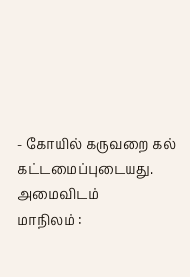- கோயில் கருவறை கல் கட்டமைப்புடையது.
அமைவிடம்
மாநிலம் :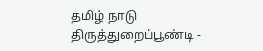தமிழ் நாடு
திருத்துறைப்பூண்டி -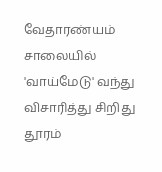வேதாரண்யம் சாலையில் 'வாய்மேடு' வந்து விசாரித்து சிறிது தூரம்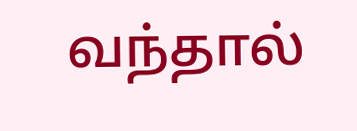வந்தால்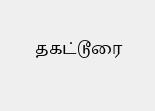தகட்டூரை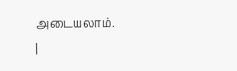அடையலாம்.
|